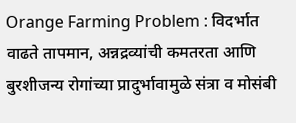Orange Farming Problem : विदर्भात वाढते तापमान, अन्नद्रव्यांची कमतरता आणि बुरशीजन्य रोगांच्या प्रादुर्भावामुळे संत्रा व मोसंबी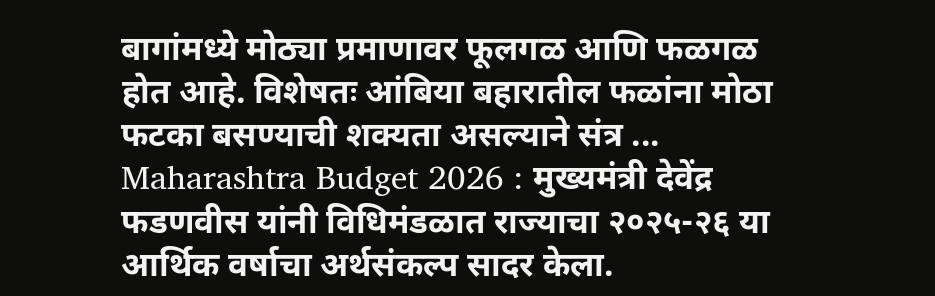बागांमध्ये मोठ्या प्रमाणावर फूलगळ आणि फळगळ होत आहे. विशेषतः आंबिया बहारातील फळांना मोठा फटका बसण्याची शक्यता असल्याने संत्र ...
Maharashtra Budget 2026 : मुख्यमंत्री देवेंद्र फडणवीस यांनी विधिमंडळात राज्याचा २०२५-२६ या आर्थिक वर्षाचा अर्थसंकल्प सादर केला.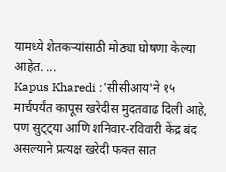यामध्ये शेतकऱ्यांसाठी मोठ्या घोषणा केल्या आहेत. ...
Kapus Kharedi :'सीसीआय'ने १५ मार्चपर्यंत कापूस खरेदीस मुदतवाढ दिली आहे, पण सुट्ट्या आणि शनिवार-रविवारी केंद्र बंद असल्याने प्रत्यक्ष खरेदी फक्त सात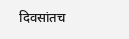दिवसांतच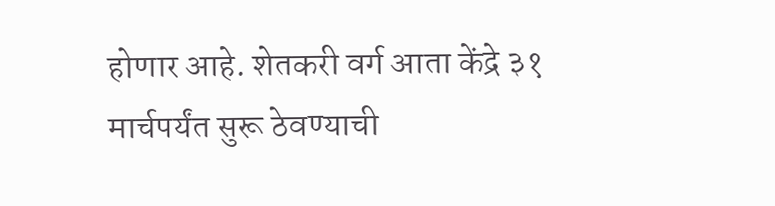होणार आहे. शेतकरी वर्ग आता केंद्रे ३१ मार्चपर्यंत सुरू ठेवण्याची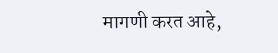मागणी करत आहे,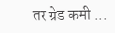तर ग्रेड कमी ...